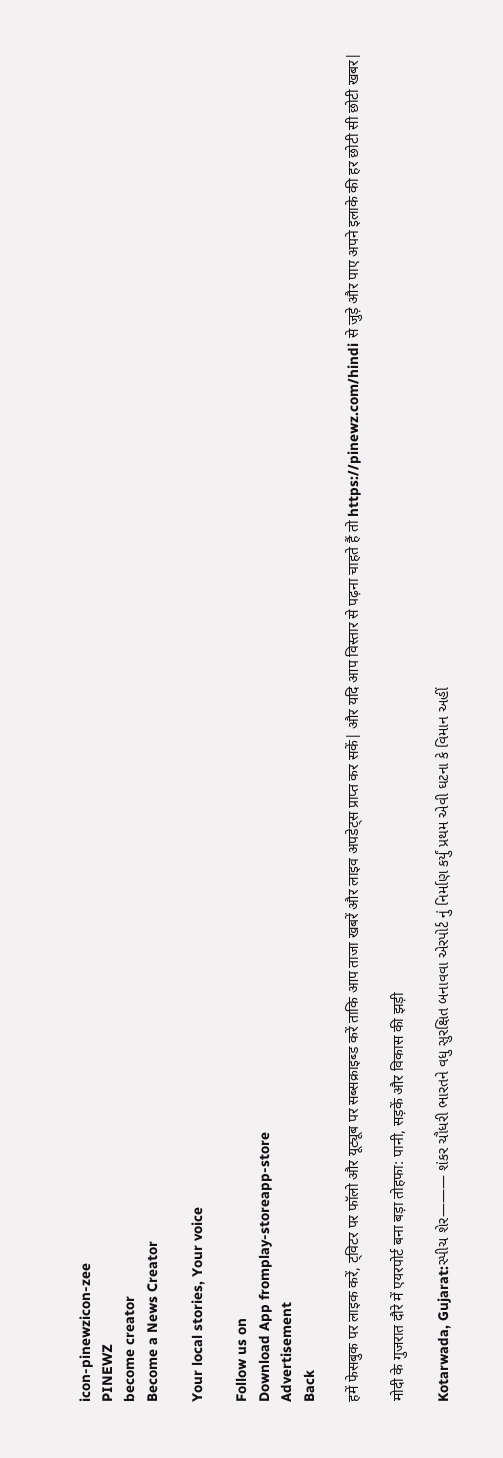icon-pinewzicon-zee
PINEWZ
become creator
Become a News Creator

Your local stories, Your voice

Follow us on
Download App fromplay-storeapp-store
Advertisement
Back

हमें फेसबुक पर लाइक करें, ट्विटर पर फॉलो और यूट्यूब पर सब्सक्राइब्ड करें ताकि आप ताजा खबरें और लाइव अपडेट्स प्राप्त कर सकें| और यदि आप विस्तार से पढ़ना चाहते हैं तो https://pinewz.com/hindi से जुड़े और पाए अपने इलाके की हर छोटी सी छोटी खबर|

मोदी के गुजरात दौरे में एयरपोर्ट बना बड़ा तोहफा: पानी, सड़कें और विकास की झड़ी

Kotarwada, Gujarat:સ્પીચ શેર——— શંકર ચૌધરી ભારતને વધુ સુરક્ષિત બનાવવા એરપોર્ટ નું નિર્માણ કર્યું પ્રથમ એવી ઘટના કે વિમાન અહીં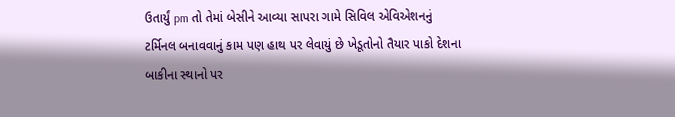ઉતાર્યું pm તો તેમાં બેસીને આવ્યા સાપરા ગામે સિવિલ એવિએશનનું ટર્મિનલ બનાવવાનું કામ પણ હાથ પર લેવાયું છે ખેડૂતોનો તૈયાર પાકો દેશના બાકીના સ્થાનો પર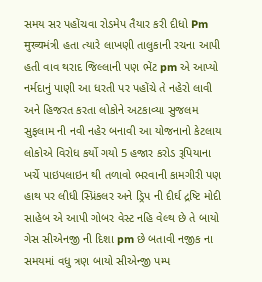સમય સર પહોંચવા રોડમેપ તૈયાર કરી દીધો Pm मुख्यમંત્રી હતા ત્યારે લાખણી તાલુકાની રચના આપી હતી વાવ થરાદ જિલ્લાની પણ ભેંટ pm એ આપ્યો નર્મદાનું પાણી આ ધરતી પર પહોંચે તે નહેરો લાવી અને હિજરત કરતા લોકોને અટકાવ્યા સુજલમ સુફલામ ની નવી નહેર બનાવી આ યોજનાનો કેટલાય લોકોએ વિરોધ કર્યો ગયો 5 હજાર કરોડ રૂપિયાના ખર્ચે પાઇપલાઇન થી તળાવો ભરવાની કામગીરી પણ હાથ પર લીધી સ્પ્રિંકલર અને ડ્રિપ ની દીર્ઘ દ્રષ્ટિ મોદી સાહેબ એ આપી ગોબર વેસ્ટ નહિ વેલ્થ છે તે બાયો ગેસ સીએનજી ની દિશા pm છે બતાવી નજીક ના સમયમાં વધુ ત્રણ બાયો સીએન્જી પમ્પ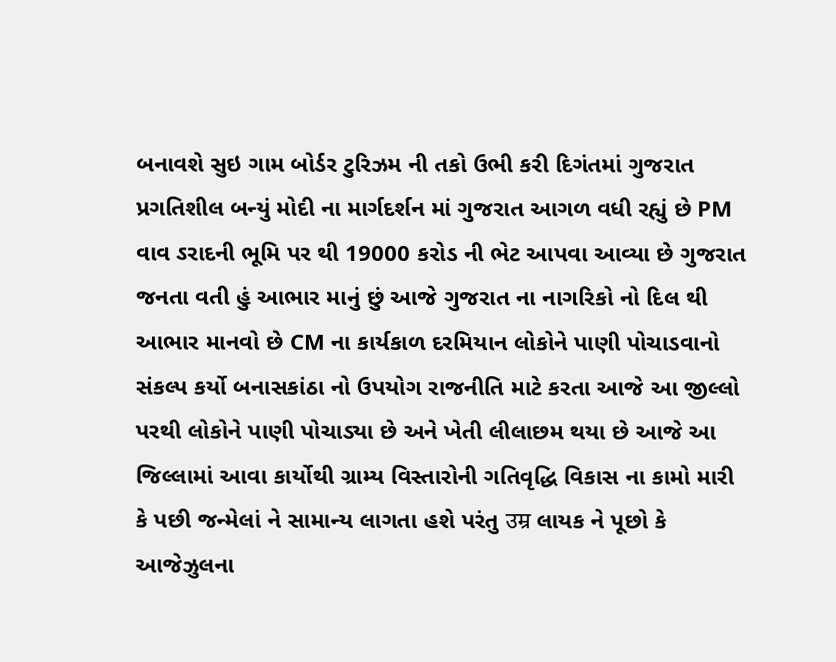બનાવશે સુઇ ગામ બોર્ડર ટુરિઝમ ની તકો ઉભી કરી દિગંતમાં ગુજરાત પ્રગતિશીલ બન્યું મોદી ના માર્ગદર્શન માં ગુજરાત આગળ વધી રહ્યું છે PM વાવ ઽરાદની ભૂમિ પર થી 19000 કરોડ ની ભેટ આપવા આવ્યા છે ગુજરાત જનતા વતી હું આભાર માનું છું આજે ગુજરાત ના નાગરિકો નો દિલ થી આભાર માનવો છે CM ના કાર્યકાળ દરમિયાન લોકોને પાણી પોચાડવાનો સંકલ્પ કર્યો બનાસકાંઠા નો ઉપયોગ રાજનીતિ માટે કરતા આજે આ જીલ્લો પરથી લોકોને પાણી પોચાડ્યા છે અને ખેતી લીલાછમ થયા છે આજે આ જિલ્લામાં આવા કાર્યોથી ગ્રામ્ય વિસ્તારોની ગતિવૃદ્ધિ વિકાસ ના કામો મારી કે પછી જન્મેલાં ને સામાન્ય લાગતા હશે પરંતુ उम्र લાયક ને પૂછો કે આજેઝુલના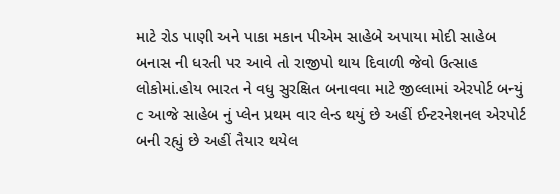માટે રોડ પાણી અને પાકા મકાન પીએમ સાહેબે અપાયા મોદી સાહેબ બનાસ ની ધરતી પર આવે તો રાજીપો થાય દિવાળી જેવો ઉત્સાહ લોકોમાં.હોય ભારત ને વધુ સુરક્ષિત બનાવવા માટે જીલ્લામાં એરપોર્ટ બન્યું c આજે સાહેબ નું પ્લેન પ્રથમ વાર લેન્ડ થયું છે અહીં ઈન્ટરનેશનલ એરપોર્ટ બની રહ્યું છે અહીં તૈયાર થયેલ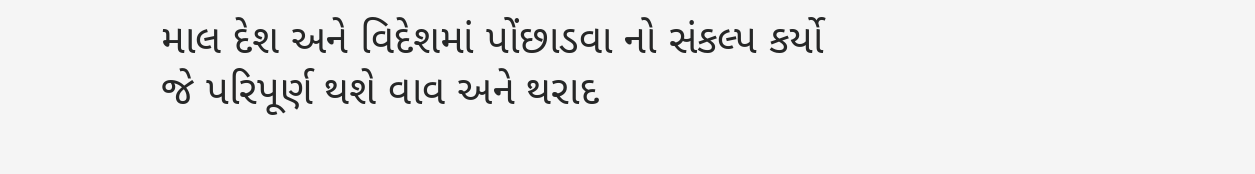માલ દેશ અને વિદેશમાં પોંછાડવા નો સંકલ્પ કર્યો જે પરિપૂર્ણ થશે વાવ અને થરાદ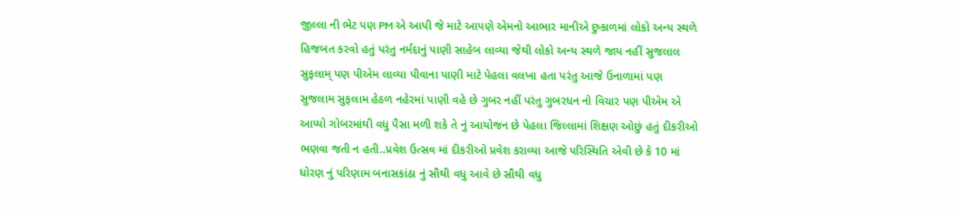જીલ્લા ની ભેટ પણ PM એ આપી જે માટે આપણે એમનો આભાર માનીએ દુષ્કાળમાં લોકો અન્ય સ્થળે હિજબત કરવો હતું પરંતુ નર્મદાનું પાણી સાહેબ લાવ્યા જેથી લોકો અન્ય સ્થળે જાય નહીં સુજલાલ સુફલામ્ પણ પીએમ લાવ્યા પીવાના પાણી માટે પેહલા વલખા હતા પરંતુ આજે ઉનાળામાં પણ સુજલામ સુફલામ હેઠળ નહેરમાં પાણી વહે છે ગુબર નહીં પરંતુ ગુબરધન નો વિચાર પણ પીએમ એ આપ્યો ગોબરમાંથી વધુ પૈસા મળી શકે તે નું આયોજન છે પેહલા જિલ્લામાં શિક્ષણ ઓછું હતું દીકરીઓ ભણવા જતી ન હતી..પ્રવેશ ઉત્સવ માં દીકરીઓ પ્રવેશ કરાવ્યા આજે પરિસ્થિતિ એવી છે કે 10 માં ધોરણ નું પરિણામ બનાસકાંઠા નું સૌથી વધુ આવે છે સૌથી વધુ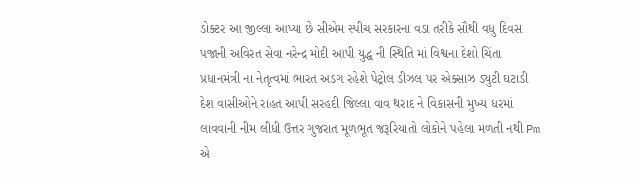ડોક્ટર આ જીલ્લા આપ્યા છે સીએમ સ્પીચ સરકારના વડા તરીકે સૌથી વધુ દિવસ પજાની અવિરત સેવા નરેન્દ્ર મોદી આપી યુદ્ધ ની સ્થિતિ માં વિશ્વના દેશો ચિંતા પ્રધાનમંત્રી ના નેતૃત્વમાં ભારત અડગ રહેશે પેટ્રોલ ડીઝલ પર એક્સાઝ ડ્યુટી ઘટાડી દેશ વાસીઓને રાહત આપી સરહદી જિલ્લા વાવ થરાદ ને વિકાસની મુખ્ય ધરમાં લાવવાની નીમ લીધી ઉત્તર ગુજરાત મૂળભૂત જરૂરિયાતો લોકોને પહેલા મળતી નથી Pm એ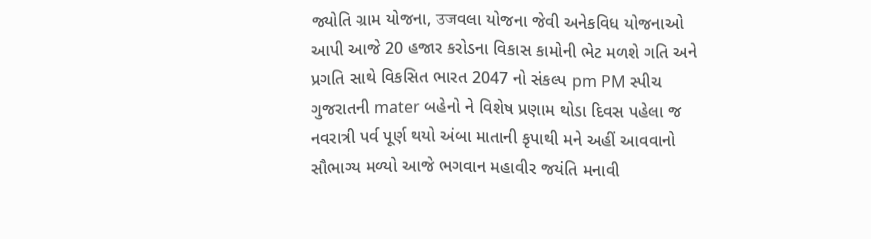જ્યોતિ ગ્રામ યોજના, उजવલા યોજના જેવી અનેકવિધ યોજનાઓ આપી આજે 20 હજાર કરોડના વિકાસ કામોની ભેટ મળશે ગતિ અને પ્રગતિ સાથે વિકસિત ભારત 2047 નો સંકલ્પ pm PM સ્પીચ ગુજરાતની mater બહેનો ને વિશેષ પ્રણામ થોડા દિવસ પહેલા જ નવરાત્રી પર્વ પૂર્ણ થયો અંબા માતાની કૃપાથી મને અહીં આવવાનો સૌભાગ્ય મળ્યો આજે ભગવાન મહાવીર જયંતિ મનાવી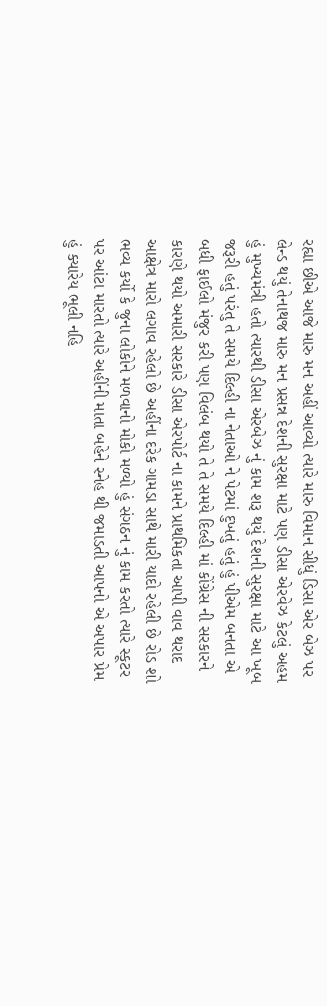રહ્યા છીએ આજે મારુ મન અહીં આવ્યો ત્યારે મારુ વિમાન સીધું ડિસા એર બેઝ પર લેન્ડ થયું તેનાથજ મારુ મન પ્રસન્ન દેશની સુરક્ષા માટે પણ ડીસા એરવેઝ કેટલું અહમ હું મુખ્યમંત્રી હતો ત્યારથી ડીસા એરબેઝ નું કામ શરૂ થયું દેશની સુરક્ષા માટે આ ખૂબ જરૂરી હતું પરંતુ તે સમયે દિલ્હી ના નેતાઓ ને પેટમાં દુખતું હતું હું પીએમ બનતા એ બધી ફાઈલો મંજુર કરી પણ વિલંબ થયો તે તે સમયે દિલ્હી માં કોંગ્રેસ ની સરકારને કારણે થયો અમારી સરકારે ડીસા એરપોર્ટ ના કામને પ્રાથમિકતા આપી વાવ થરાદ આક્ષેત્ર મારો લગાવ રહેલો છે અહીંના દરેક ગામડા સાથે મારી યાદો રહેલી છે રોડ શો ભવ્ય કર્યો કે જુના લોકોને મળવાનો મોકો મળ્યો હું સંગઠન નું કામ કરતો ત્યારે સ્કૂટર પર આંટા મારતો ત્યારે અહીંની માતા બહેને સ્નેહ થી જમાડતી આપનો એ અપાર પ્રેમ હું ક્યારેય ભૂલી નહિ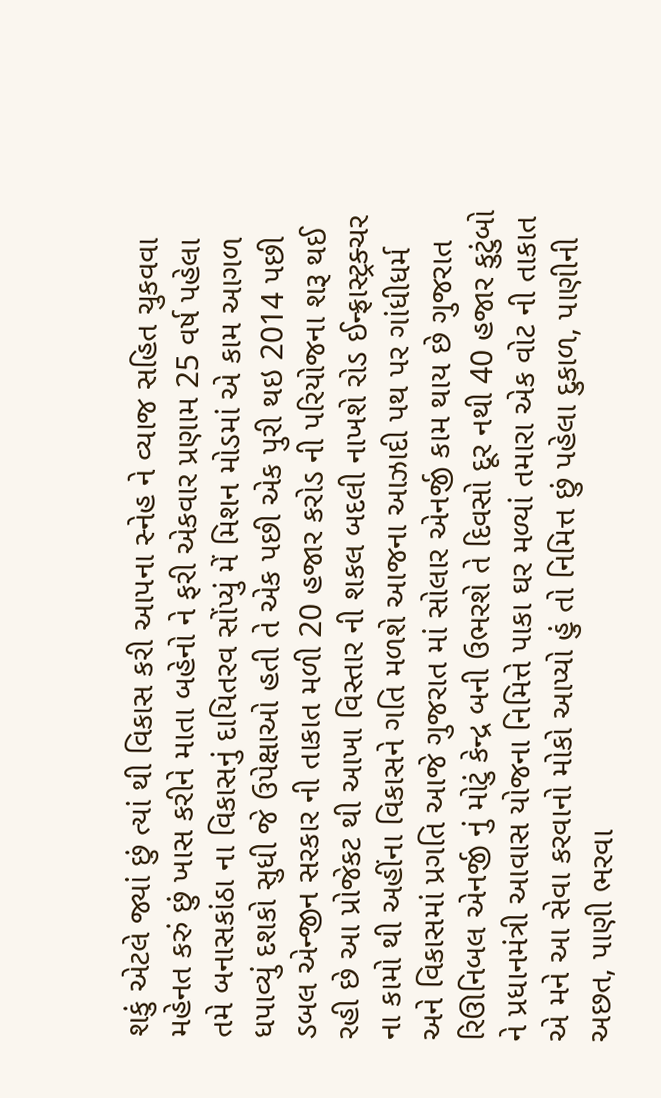શકું એટલે જ્યાં છું ત્યાં થી વિકાસ કરી આપના સ્નેહ ને વ્યાજ સહિત ચુકવવા મહેનત કરું છું ખાસ કરીને માતા બહેનો ને ફરી એકવાર પ્રણામ 25 વર્ષ પહેલા તમે બનાસકાંઠા ના વિકાસનું દાયિતરવ સોંપ્યું મેં મિશન મોડમાં એ કામ આગળ ધપાવ્યું દશકો સુધી જે ઉપેક્ષાઓ હતી તે એક પછી એક પુરી થઇ 2014 પછી ડબલ એન્જીન સરકાર ની તાકાત મળી 20 હજાર કરોડ ની પરિયોજના શરૂ થઈ રહી છે આ પ્રોજેકટ થી આખા વિસ્તાર ની શકલ બદલી નાખશે રોડ ઈન્ફ્રાસ્ટ્રક્ચર ના કામો થી અહીંના વિકાસને ગતિ મળશે આજના આઝાદી પથ પર ગાંધીધર્મ અને વિકાસમાં પ્રગતિ આજે ગુજરાત માં સોલાર એનર્જી કામ થાય છે ગુજરાત રિઊનિબલ એનર્જી નું મોટું કેન્દ્ર બની ઉભરશે તે દિવસો દૂર નથી 40 હજાર કુટુંબો ને પ્રધાનમંત્રી આવાસ યોજના નિમિત્તે પાકા ઘર મળ્યાં તમારા એક વોટ ની તાકાત એ મને આ સેવા કરવાનો મોકો આપ્યો હું તો નિમિત્ત છું પહેલા દુકાળ, પાણીની અછત, પાણી ભરવા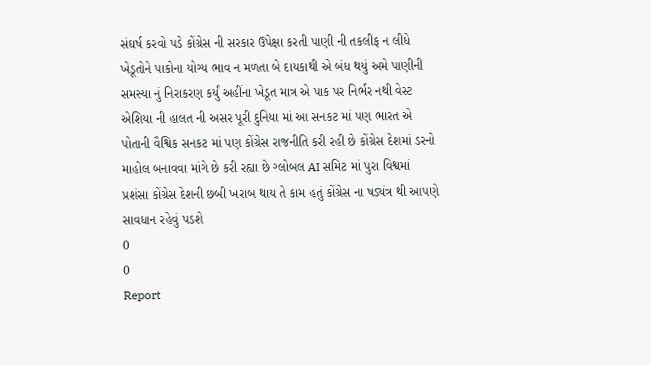સંઘર્ષ કરવો પડે કોંગ્રેસ ની સરકાર ઉપેક્ષા કરતી પાણી ની તકલીફ ન લીધે ખેડૂતોને પાકોના યોગ્ય ભાવ ન મળતા બે દાયકાથી એ બંધ થયું અમે પાણીની સમસ્યા નું નિરાકરણ કર્યું અહીંના ખેડૂત માત્ર એ પાક પર નિર્ભર નથી વેસ્ટ એશિયા ની હાલત ની અસર પૂરી દુનિયા માં આ સનકટ માં પણ ભારત એ પોતાની વૈશ્વિક સનકટ માં પણ કોંગ્રેસ રાજનીતિ કરી રહી છે કોંગ્રેસ દેશમાં ડરનો માહોલ બનાવવા માંગે છે કરી રહ્યા છે ગ્લોબલ AI સમિટ માં પુરા વિશ્વમાં પ્રશંસા કોંગ્રેસ દેશની છબી ખરાબ થાય તે કામ હતું કોંગ્રેસ ના ષડ્યંત્ર થી આપણે સાવધાન રહેવું પડશે
0
0
Report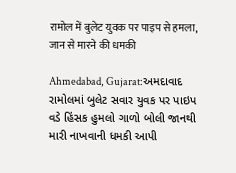रामोल में बुलेट युवक पर पाइप से हमला, जान से मारने की धमकी

Ahmedabad, Gujarat:અમદાવાદ રામોલમાં બુલેટ સવાર યુવક પર પાઇપ વડે હિંસક હુમલો ગાળો બોલી જાનથી મારી નાખવાની ધમકી આપી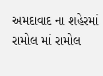અમદાવાદ ના શહેરમાં રામોલ માં રામોલ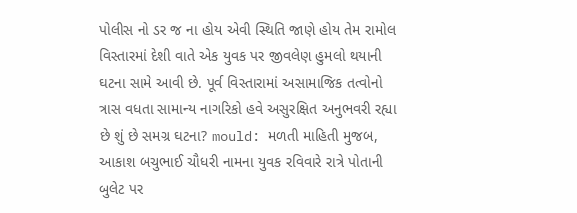પોલીસ નો ડર જ ના હોય એવી સ્થિતિ જાણે હોય તેમ રામોલ વિસ્તારમાં દેશી વાતે એક યુવક પર જીવલેણ હુમલો થયાની ઘટના સામે આવી છે. પૂર્વ વિસ્તારામાં અસામાજિક તત્વોનો ત્રાસ વધતા સામાન્ય નાગરિકો હવે અસુરક્ષિત અનુભવરી રહ્યા છે શું છે સમગ્ર ઘટના? mould: મળતી માહિતી મુજબ, આકાશ બચુભાઈ ચૌધરી નામના યુવક રવિવારે રાત્રે પોતાની બુલેટ પર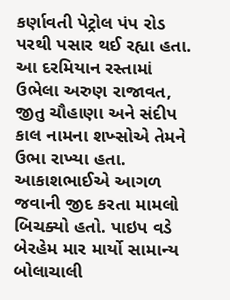કર્ણાવતી પેટ્રોલ પંપ રોડ પરથી પસાર થઈ રહ્યા હતા. આ દરમિયાન રસ્તામાં ઉભેલા અરુણ રાજાવત, જીતુ ચૌહાણા અને સંદીપ કાલ નામના શખ્સોએ તેમને ઉભા રાખ્યા હતા. આકાશભાઈએ આગળ જવાની જીદ કરતા મામલો બિચક્યો હતો. પાઇપ વડે બેરહેમ માર માર્યો સામાન્ય બોલાચાલી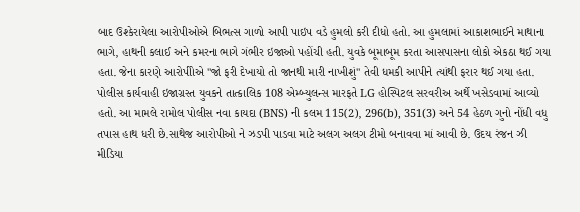બાદ ઉશ્કેરાયેલા આરોપીઓએ બિભત્સ ગાળો આપી પાઇપ વડે હુમલો કરી દીધો હતો. આ હુમલામાં આકાશભાઈને માથાના ભાગે, હાથની કલાઈ અને કમરના ભાગે ગંભીર ઇજાઓ પહોંચી હતી. યુવકે બૂમાબૂમ કરતા આસપાસના લોકો એકઠા થઈ ગયા હતા. જેના કારણે આરોપીોએ "જો ફરી દેખાયો તો જાનથી મારી નાખીશું" તેવી ધમકી આપીને ત્યાંથી ફરાર થઈ ગયા હતા. પોલીસ કાર્યવાહી ઇજાગ્રસ્ત યુવકને તાત્કાલિક 108 એમ્બ્યુલન્સ મારફતે LG હોસ્પિટલ સરવરીઅ અર્થે ખસેડવામાં આવ્યો હતો. આ મામલે રામોલ પોલીસ નવા કાયદા (BNS) ની કલમ 115(2), 296(b), 351(3) અને 54 હેઠળ ગુનો નોંધી વધુ તપાસ હાથ ધરી છે.સાથેજ આરોપીઓ ને ઝડપી પાડવા માટે અલગ અલગ ટીમો બનાવવા માં આવી છે. ઉદય રંજન ઝી મીડિયા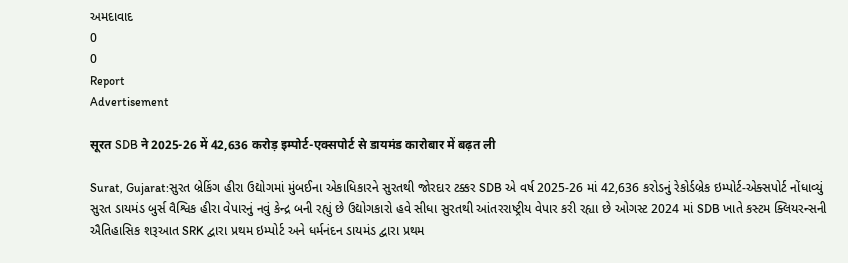અમદાવાદ
0
0
Report
Advertisement

सूरत SDB ने 2025-26 में 42,636 करोड़ इम्पोर्ट-एक्सपोर्ट से डायमंड कारोबार में बढ़त ली

Surat, Gujarat:સુરત બ્રેકિંગ હીરા ઉદ્યોગમાં મુંબઈના એકાધિકારને સુરતથી જોરદાર ટક્કર SDB એ વર્ષ 2025-26 માં 42,636 કરોડનું રેકોર્ડબ્રેક ઇમ્પોર્ટ-એક્સપોર્ટ નોંધાવ્યું સુરત ડાયમંડ બુર્સ વૈશ્વિક હીરા વેપારનું નવું કેન્દ્ર બની રહ્યું છે ઉદ્યોગકારો હવે સીધા સુરતથી આંતરરાષ્ટ્રીય વેપાર કરી રહ્યા છે ઓગસ્ટ 2024 માં SDB ખાતે કસ્ટમ ક્લિયરન્સની ઐતિહાસિક શરૂઆત SRK દ્વારા પ્રથમ ઇમ્પોર્ટ અને ધર્મનંદન ડાયમંડ દ્વારા પ્રથમ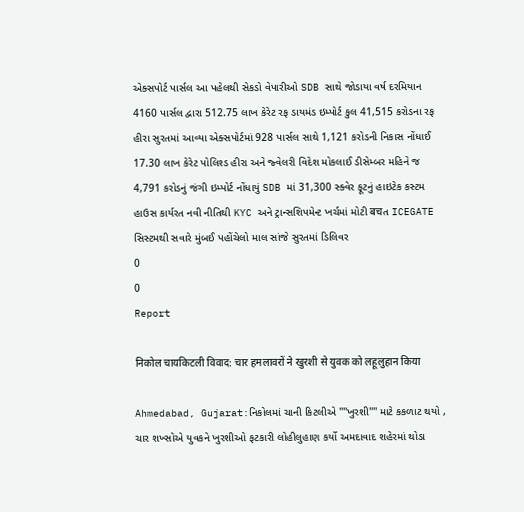એક્સપોર્ટ પાર્સલ આ પહેલથી સેકડો વેપારીઓ SDB સાથે જોડાયા વર્ષ દરમિયાન 4160 પાર્સલ દ્વારા 512.75 લાખ કેરેટ રફ ડાયમંડ ઇમ્પોર્ટ કુલ 41,515 કરોડના રફ હીરા સુરતમાં આવ્યા એક્સપોર્ટમાં 928 પાર્સલ સાથે 1,121 કરોડની નિકાસ નોંધાઈ 17.30 લાખ કેરેટ પોલિશ્ડ હીરા અને જ્વેલરી વિદેશ મોકલાઈ ડીસેમ્બર મહિને જ 4,791 કરોડનું જંગી ઇમ્પોર્ટ નોંધાયું SDB માં 31,300 સ્ક્વેર ફૂટનું હાઇટેક કસ્ટમ હાઉસ કાર્યરત નવી નીતિથી KYC અને ટ્રાન્સશિપમેન્ટ ખર્ચમાં મોટી बचત ICEGATE સિસ્ટમથી સવારે મુંબઈ પહોંચેલો માલ સાંજે સુરતમાં ડિલિવર
0
0
Report

निकोल चायकिटली विवाद: चार हमलावरों ने खुरशी से युवक को लहूलुहान किया

Ahmedabad, Gujarat:નિકોલમાં ચાની કિટલીએ ''''ખુરશી'''' માટે કકળાટ થયો , ચાર શખ્સોએ યુવકને ખુરશીઓ ફટકારી લોહીલુહાણ કર્યો અમદાવાદ શહેરમાં થોડા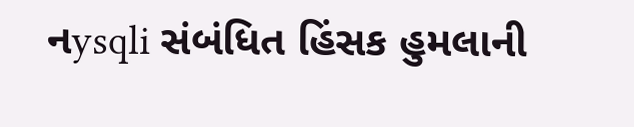નysqli સંબંધિત હિંસક હુમલાની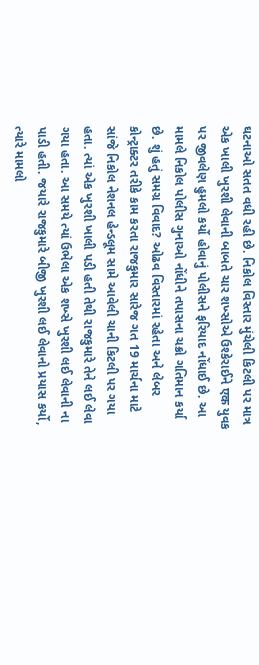ઘટનાઓ સતત વધી રહી છે. નિકોલ વિસ્તાર મુંચેલી કિટલી પર માત્ર એક ખાલી ખુરશી લેવાની બાબતે ચાર શખ્સોએ ઉશ્કેરાઈને एक યુવક પર જીવલેણ હુમલો કર્યો હોવાનું પોલીસને ફરિયાદ નોંધાઈ છે. આ મામલે નિકોલ પોલીસ ગુનાઓ નોંધીને તપાસના ચક્રો ગતિમાન કર્યા છે. શું હતું સમગ્ર વિવાદ? ઓઢવ વિસ્તારમાં રહેતા અને લેબર કોન્ટ્રાક્ટર તરીકે કામ કરતા રાજકુમાર સારેજ ગત 19 માર્ચના માટે સાંજે નિકોલ નેશનલ હેન્ડલૂમ સામે આવેલી ચાની કિટલી પર ગયા હતા. ત્યાં એક ખુરશી ખાલી પડી હતી તેથી રાજકુમારે તેને લઈ લેવા ગયા હતા. આ સમયે ત્યાં ઉભેલા એક શખ્સે ખુરશી લઈ લેવાની ના પાડી હતી. જયારે રાજકુમારે બીજી ખુરશી લઈ લેવાનો પ્રયાસ કર્યો, ત્યારે મામલો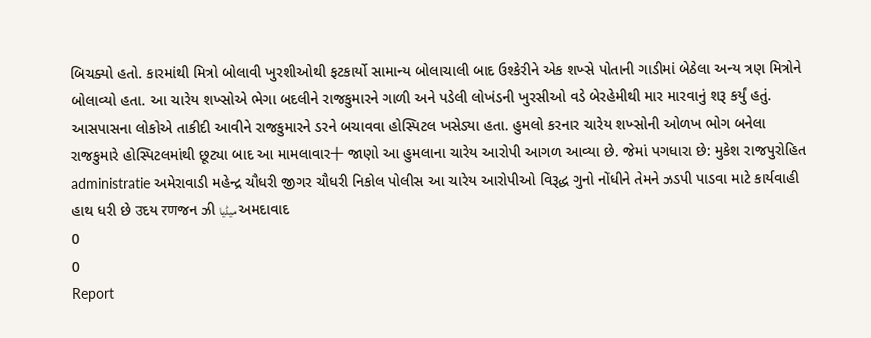બિચક્યો હતો. કારમાંથી મિત્રો બોલાવી ખુરશીઓથી ફટકાર્યો સામાન્ય બોલાચાલી બાદ ઉશ્કેરીને એક શખ્સે પોતાની ગાડીમાં બેઠેલા અન્ય ત્રણ મિત્રોને બોલાવ્યો હતા. આ ચારેય શખ્સોએ ભેગા બદલીને રાજકુમારને ગાળી અને પડેલી લોખંડની ખુરસીઓ વડે બેરહેમીથી માર મારવાનું શરૂ કર્યું હતું. આસપાસના લોકોએ તાકીદી આવીને રાજકુમારને ડરને બચાવવા હોસ્પિટલ ખસેડ્યા હતા. હુમલો કરનાર ચારેય શખ્સોની ઓળખ ભોગ બનેલા રાજકુમારે હોસ્પિટલમાંથી છૂટ્યા બાદ આ મામલાવાર十 જાણો આ હુમલાના ચારેય આરોપી આગળ આવ્યા છે. જેમાં પગધારા છે: મુકેશ રાજપુરોહિત administratie અમેરાવાડી મહેન્દ્ર ચૌધરી જીગર ચૌધરી નિકોલ પોલીસ આ ચારેય આરોપીઓ વિરૂદ્ધ ગુનો નોંધીને તેમને ઝડપી પાડવા માટે કાર્યવાહી હાથ ધરી છે उદય रणજન ઝી میڈیا અમદાવાદ
0
0
Report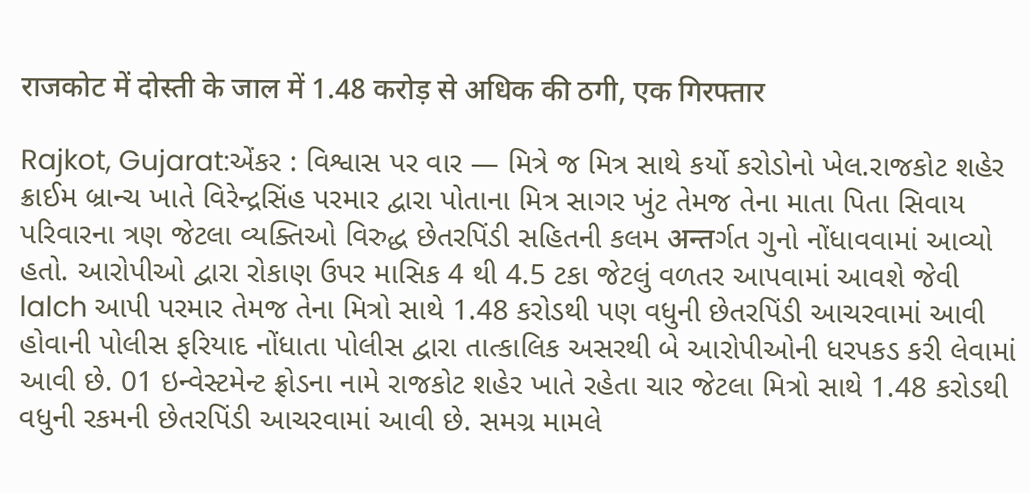राजकोट में दोस्ती के जाल में 1.48 करोड़ से अधिक की ठगी, एक गिरफ्तार

Rajkot, Gujarat:એંકર : વિશ્વાસ પર વાર — મિત્રે જ મિત્ર સાથે કર્યો કરોડોનો ખેલ.રાજકોટ શહેર ક્રાઈમ બ્રાન્ચ ખાતે વિરેન્દ્રસિંહ પરમાર દ્વારા પોતાના મિત્ર સાગર ખુંટ તેમજ તેના માતા પિતા સિવાય પરિવારના ત્રણ જેટલા વ્યક્તિઓ વિરુદ્ધ છેતરપિંડી સહિતની કલમ अन्तર્ગત ગુનો નોંધાવવામાં આવ્યો હતો. આરોપીઓ દ્વારા રોકાણ ઉપર માસિક 4 થી 4.5 ટકા જેટલું વળતર આપવામાં આવશે જેવી lalch આપી પરમાર તેમજ તેના મિત્રો સાથે 1.48 કરોડથી પણ વધુની છેતરપિંડી આચરવામાં આવી હોવાની પોલીસ ફરિયાદ નોંધાતા પોલીસ દ્વારા તાત્કાલિક અસરથી બે આરોપીઓની ધરપકડ કરી લેવામાં આવી છે. 01 ઇન્વેસ્ટમેન્ટ ફ્રોડના નામે રાજકોટ શહેર ખાતે રહેતા ચાર જેટલા મિત્રો સાથે 1.48 કરોડથી વધુની રકમની છેતરપિંડી આચરવામાં આવી છે. સમગ્ર મામલે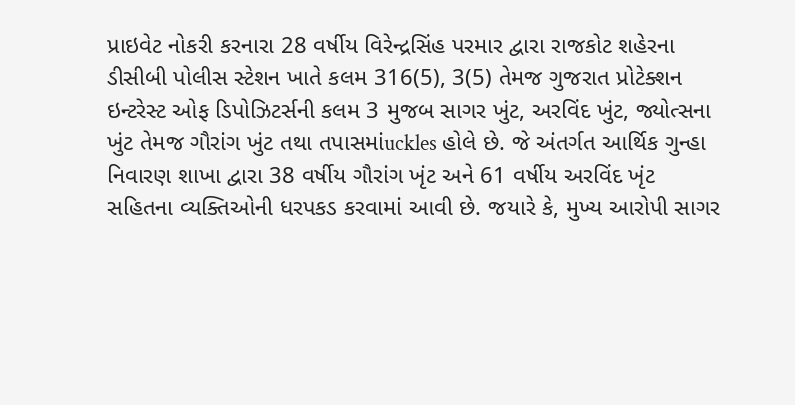પ્રાઇવેટ નોકરી કરનારા 28 વર્ષીય વિરેન્દ્રસિંહ પરમાર દ્વારા રાજકોટ શહેરના ડીસીબી પોલીસ સ્ટેશન ખાતે કલમ 316(5), 3(5) તેમજ ગુજરાત પ્રોટેક્શન ઇન્ટરેસ્ટ ઓફ ડિપોઝિટર્સની કલમ 3 મુજબ સાગર ખુંટ, અરવિંદ ખુંટ, જ્યોત્સના ખુંટ તેમજ ગૌરાંગ ખુંટ તથા તપાસમાંuckles હોલે છે. જે અંતર્ગત આર્થિક ગુન્હા નિવારણ શાખા દ્વારા 38 વર્ષીય ગૌરાંગ ખૃંટ અને 61 વર્ષીય અરવિંદ ખૃંટ સહિતના વ્યક્તિઓની ધરપકડ કરવામાં આવી છે. જયારે કે, મુખ્ય આરોપી સાગર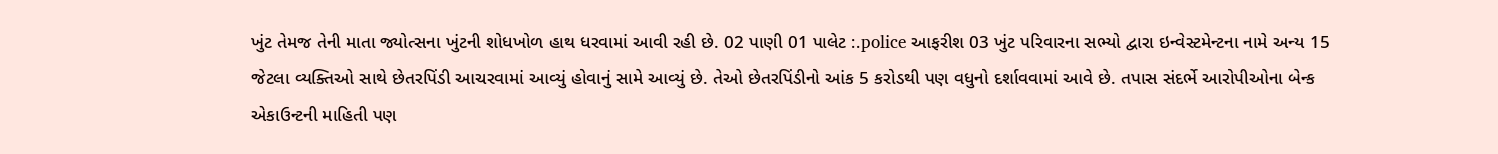ખુંટ તેમજ તેની માતા જ્યોત્સના ખુંટની શોધખોળ હાથ ધરવામાં આવી રહી છે. 02 પાણી 01 પાલેટ :.police આફરીશ 03 ખુંટ પરિવારના સભ્યો દ્વારા ઇન્વેસ્ટમેન્ટના નામે અન્ય 15 જેટલા વ્યક્તિઓ સાથે છેતરપિંડી આચરવામાં આવ્યું હોવાનું સામે આવ્યું છે. તેઓ છેતરપિંડીનો આંક 5 કરોડથી પણ વધુનો દર્શાવવામાં આવે છે. તપાસ સંદર્ભે આરોપીઓના બેન્ક એકાઉન્ટની માહિતી પણ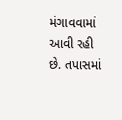મંગાવવામાં આવી રહી છે. તપાસમાં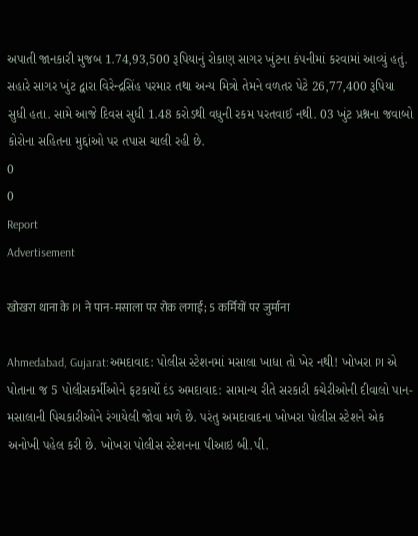અપાતી જાનકારી મુજબ 1.74,93,500 રૂપિયાનું રોકાણ સાગર ખુંટના કંપનીમાં કરવામાં આવ્યું હતું. સહારે સાગર ખુંટ દ્વારા વિરેન્દ્રસિંહ પરમાર તથા અન્ય મિત્રો તેમને વળતર પેટે 26,77,400 રૂપિયા સુધી હતા. સામે આજે દિવસ સુધી 1.48 કરોડથી વધુની રકમ પરતવાઈ નથી. 03 ખુંટ પ્રશ્નના જવાબો કોરોના સહિતના મુદ્દાંઓ પર તપાસ ચાલી રહી છે.
0
0
Report
Advertisement

खोखरा थाना के PI ने पान-मसाला पर रोक लगाई; 5 कर्मियों पर जुर्माना

Ahmedabad, Gujarat:અમદાવાદ: પોલીસ સ્ટેશનમાં મસાલા ખાધા તો ખેર નથી! ખોખરા PI એ પોતાના જ 5 પોલીસકર્મીઓને ફટકાર્યો દંડ અમદાવાદ: સામાન્ય રીતે સરકારી કચેરીઓની દીવાલો પાન-મસાલાની પિચકારીઓને રંગાયેલી જોવા મળે છે. પરંતુ અમદાવાદના ખોખરા પોલીસ સ્ટેશને એક અનોખી પહેલ કરી છે. ખોખરા પોલીસ સ્ટેશનના પીઆઇ બી.પી.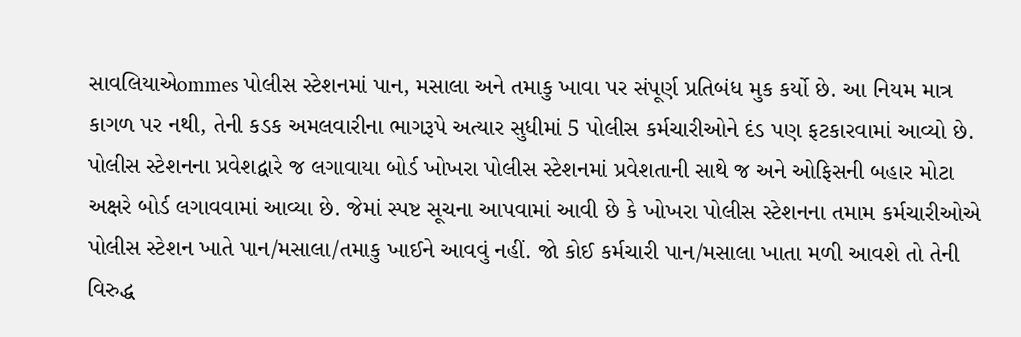સાવલિયાએommes પોલીસ સ્ટેશનમાં પાન, મસાલા અને તમાકુ ખાવા પર સંપૂર્ણ પ્રતિબંધ મુક કર્યો છે. આ નિયમ માત્ર કાગળ પર નથી, તેની કડક અમલવારીના ભાગરૂપે અત્યાર સુધીમાં 5 પોલીસ કર્મચારીઓને દંડ પણ ફટકારવામાં આવ્યો છે. પોલીસ સ્ટેશનના પ્રવેશદ્વારે જ લગાવાયા બોર્ડ ખોખરા પોલીસ સ્ટેશનમાં પ્રવેશતાની સાથે જ અને ઓફિસની બહાર મોટા અક્ષરે બોર્ડ લગાવવામાં આવ્યા છે. જેમાં સ્પષ્ટ સૂચના આપવામાં આવી છે કે ખોખરા પોલીસ સ્ટેશનના તમામ કર્મચારીઓએ પોલીસ સ્ટેશન ખાતે પાન/મસાલા/તમાકુ ખાઈને આવવું નહીં. જો કોઈ કર્મચારી પાન/મસાલા ખાતા મળી આવશે તો તેની વિરુદ્ધ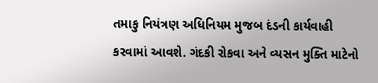તમાકુ નિયંત્રણ અધિનિયમ મુજબ દંડની કાર્યવાહી કરવામાં આવશે. ગંદકી રોકવા અને વ્યસન મુક્તિ માટેનો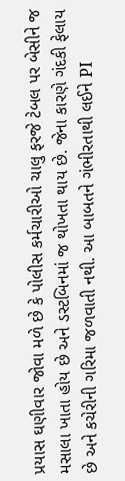પ્રયાસ ઘણીવાર જોવા મળે છે કે પોલીસ કર્મચારીઓ ચાલુ ફરજે ટેબલ પર બેસીને જ મસાલા ખાતા હોય છે અને ડસ્ટબિનમાં જ થોખતા થાય છે. જેના કારણે ગંદકી ફેલાય છે અને કચેરીની ગરિમા જળવાતી નથી. આ બાબતને ગંભીરતાથી લઈને PI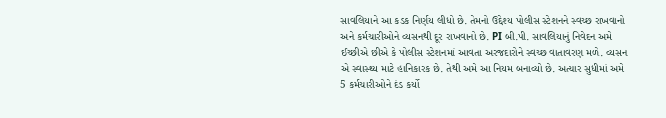સાવલિયાને આ કડક નિર્ણય લીધો છે. તેમનો ઉદ્દેશ્ય પોલીસ સ્ટેશનને સ્વચ્છ રાખવાનો અને કર્મચારીઓને વ્યસનથી દૂર રાખવાનો છે. PI બી.પી. સાવલિયાનું નિવેદન અમે ઈચ્છીએ છીએ કે પોલીસ સ્ટેશનમાં આવતા અરજદારોને સ્વચ્છ વાતાવરણ મળે. વ્યસન એ સ્વાસ્થ્ય માટે હાનિકારક છે. તેથી અમે આ નિયમ બનાવ્યો છે. અત્યાર સુધીમાં અમે 5 કર્મચારીઓને દંડ કર્યો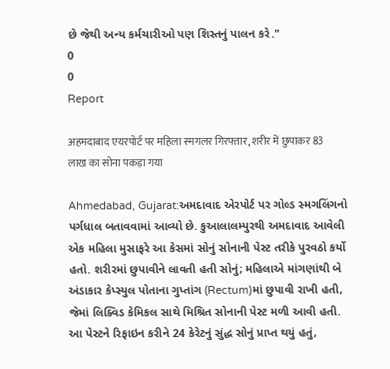છે જેથી અન્ય કર્મચારીઓ પણ શિસ્તનું પાલન કરે."
0
0
Report

अहमदाबाद एयरपोर्ट पर महिला स्मगलर गिरफ्तार, शरीर में छुपाकर 83 लाख का सोना पकड़ा गया

Ahmedabad, Gujarat:અમદાવાદ એરપોર્ટ પર ગોલ્ડ સ્મગલિંગનો પર્ગધાલ બતાવવામાં આવ્યો છે. કુઆલાલમ્પુરથી અમદાવાદ આવેલી એક મહિલા મુસાફરે આ કેસમાં સોનું સોનાની પેસ્ટ તરીકે પુરવઠો કર્યો હતો. શરીરમાં છુપાવીને લાવતી હતી સોનું; મહિલાએ માંગણાંથી બે અંડાકાર કેપ્સ્યુલ પોતાના ગુપ્તાંગ (Rectum)માં છુપાવી રાખી હતી, જેમાં લિક્વિડ કેમિકલ સાથે મિશ્રિત સોનાની પેસ્ટ મળી આવી હતી. આ પેસ્ટને રિફાઇન કરીને 24 કેરેટનું સુંદ્ધ સોનું પ્રાપ્ત થયું હતું,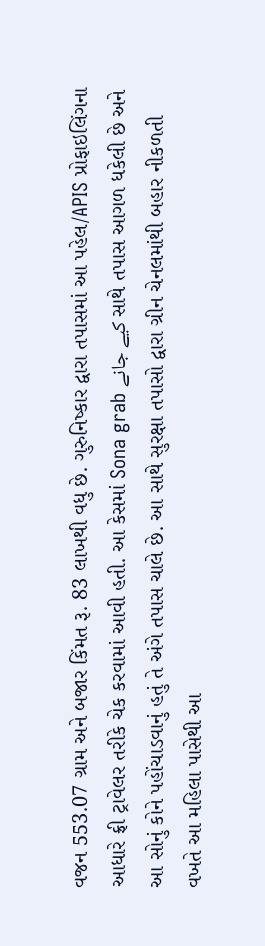વજન 553.07 ગ્રામ અને બજાર કિંમત રૂ. 83 લાખથી વધુ છે. ગુરુનિષ્કાર દ્વારા તપાસમાં આ પહેલ/APIS પ્રોફાઇલિંગના આધારે ફ્રી ટ્રાવેલર તરીકે ચેક કરવામાં આવી હતી. આ કેસમાં Sona grab کیے جانے સાથે તપાસ આગળ ધકેલી છે અને આ સોનું કોને પહોંચાડવાનું હતું તે અંગે તપાસ ચાલે છે. આ સાથે સુરક્ષા તપાસો દ્વારા ગ્રીન ચેનલમાંથી બહાર નીકળતી વખતે આ મહિલા પાસેથી આ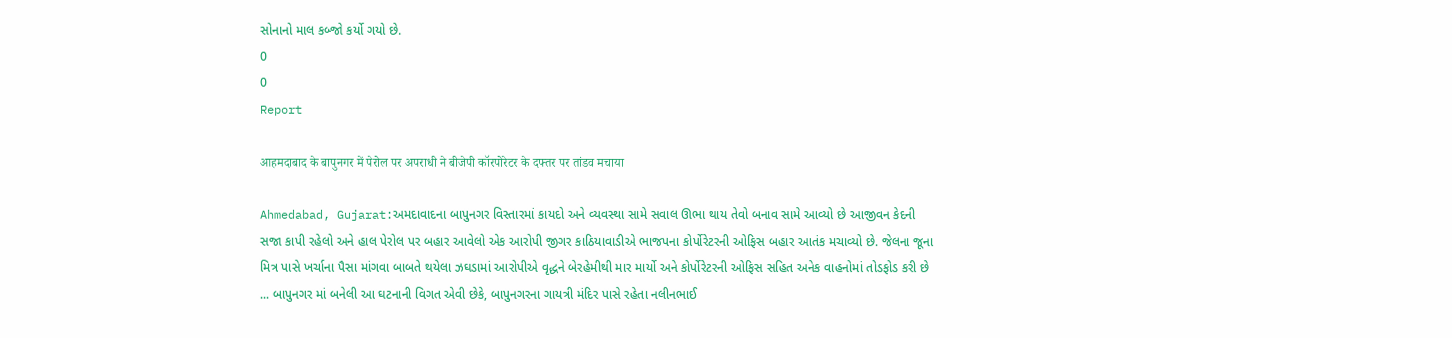સોનાનો માલ કબ્જો કર્યો ગયો છે.
0
0
Report

आहमदाबाद के बापुनगर में पेरोल पर अपराधी ने बीजेपी कॉरपोरेटर के दफ्तर पर तांडव मचाया

Ahmedabad, Gujarat:અમદાવાદના બાપુનગર વિસ્તારમાં કાયદો અને વ્યવસ્થા સામે સવાલ ઊભા થાય તેવો બનાવ સામે આવ્યો છે આજીવન કેદની સજા કાપી રહેલો અને હાલ પેરોલ પર બહાર આવેલો એક આરોપી જીગર કાઠિયાવાડીએ ભાજપના કોર્પોરેટરની ઓફિસ બહાર આતંક મચાવ્યો છે. જેલના જૂના મિત્ર પાસે ખર્ચાના પૈસા માંગવા બાબતે થયેલા ઝઘડામાં આરોપીએ વૃદ્ધને બેરહેમીથી માર માર્યો અને કોર્પોરેટરની ઓફિસ સહિત અનેક વાહનોમાં તોડફોડ કરી છે ... બાપુનગર માં બનેલી આ ઘટનાની વિગત એવી છેકે, બાપુનગરના ગાયત્રી મંદિર પાસે રહેતા નલીનભાઈ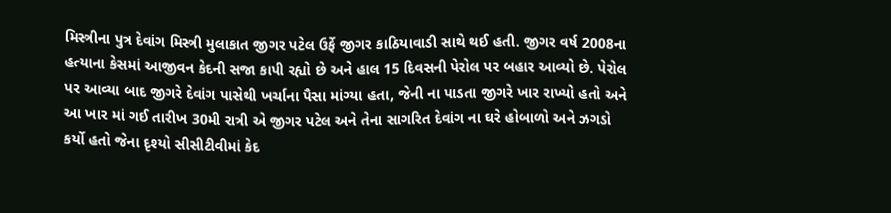મિસ્ત્રીના પુત્ર દેવાંગ મિસ્ત્રી મુલાકાત જીગર પટેલ ઉર્ફે જીગર કાઠિયાવાડી સાથે થઈ હતી. જીગર વર્ષ 2008ના હત્યાના કેસમાં આજીવન કેદની સજા કાપી રહ્યો છે અને હાલ 15 દિવસની પેરોલ પર બહાર આવ્યો છે. પેરોલ પર આવ્યા બાદ જીગરે દેવાંગ પાસેથી ખર્ચાના પૈસા માંગ્યા હતા, જેની ના પાડતા જીગરે ખાર રાખ્યો હતો અને આ ખાર માં ગઈ તારીખ 30મી રાત્રી એ જીગર પટેલ અને તેના સાગરિત દેવાંગ ના ઘરે હોબાળો અને ઝગડો કર્યો હતો જેના દૃશ્યો સીસીટીવીમાં કેદ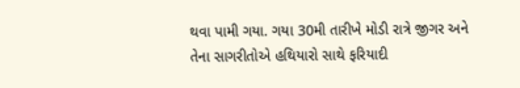થવા પામી ગયા. ગયા 30મી તારીખે મોડી રાત્રે જીગર અને તેના સાગરીતોએ હથિયારો સાથે ફરિયાદી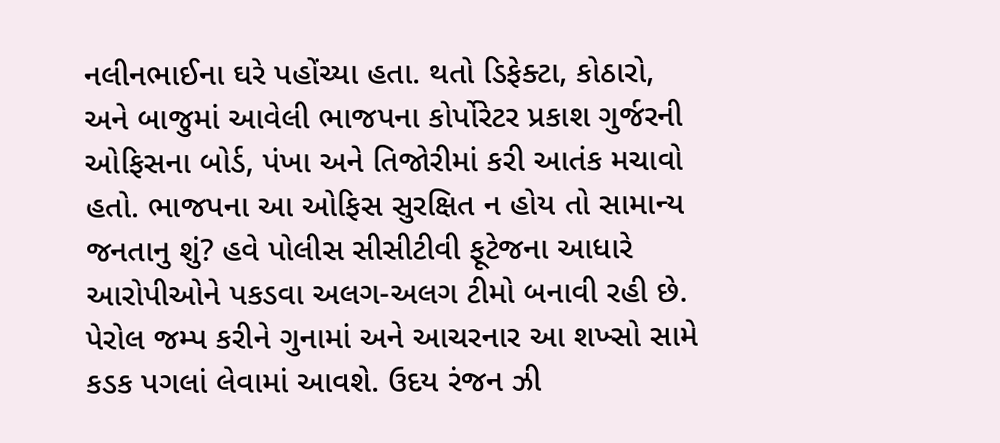નલીનભાઈના ઘરે પહોંચ્યા હતા. થતો ડિફેક્ટા, કોઠારો, અને બાજુમાં આવેલી ભાજપના કોર્પોરેટર પ્રકાશ ગુર્જરની ઓફિસના બોર્ડ, પંખા અને તિજોરીમાં કરી આતંક મચાવો હતો. ભાજપના આ ઓફિસ સુરક્ષિત ન હોય તો સામાન્ય જનતાનુ શું? હવે પોલીસ સીસીટીવી ફૂટેજના આધારે આરોપીઓને પકડવા અલગ-અલગ ટીમો બનાવી રહી છે. પેરોલ જમ્પ કરીને ગુનામાં અને આચરનાર આ શખ્સો સામે કડક પગલાં લેવામાં આવશે. ઉદય રંજન ઝી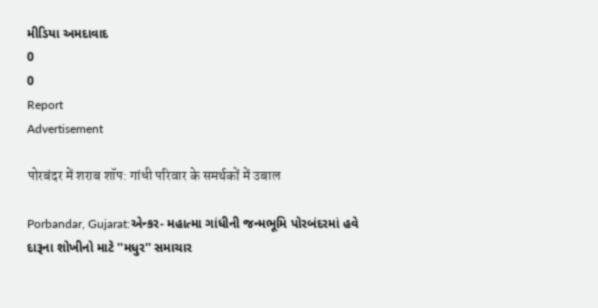મીડિયા અમદાવાદ
0
0
Report
Advertisement

पोरबंदर में शराब शॉप: गांधी परिवार के समर्थकों में उबाल

Porbandar, Gujarat:એન્કર- મહાત્મા ગાંધીની જન્મભૂમિ પોરબંદરમાં હવે દારૂના શોખીનો માટે ''મધુર'' સમાચાર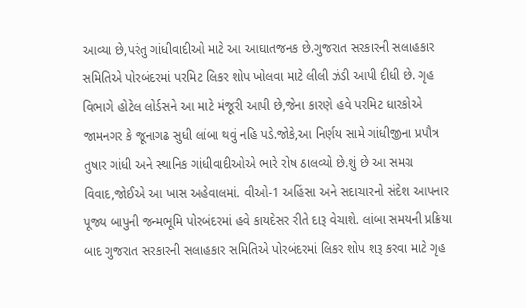આવ્યા છે,પરંતુ ગાંધીવાદીઓ માટે આ આઘાતજનક છે.ગુજરાત સરકારની સલાહકાર સમિતિએ પોરબંદરમાં પરમિટ લિકર શોપ ખોલવા માટે લીલી ઝંડી આપી દીધી છે. ગૃહ વિભાગે હોટેલ લોર્ડસને આ માટે મંજૂરી આપી છે,જેના કારણે હવે પરમિટ ધારકોએ જામનગર કે જૂનાગઢ સુધી લાંબા થવું નહિ પડે.જોકે,આ નિર્ણય સામે ગાંધીજીના પ્રપૌત્ર તુષાર ગાંધી અને સ્થાનિક ગાંધીવાદીઓએ ભારે રોષ ઠાલવ્યો છે.શું છે આ સમગ્ર વિવાદ,જોઈએ આ ખાસ અહેવાલમાં. વીઓ-1 અહિંસા અને સદાચારનો સંદેશ આપનાર પૂજ્ય બાપુની જન્મભૂમિ પોરબંદરમાં હવે કાયદેસર રીતે દારૂ વેચાશે. લાંબા સમયની પ્રક્રિયા બાદ ગુજરાત સરકારની સલાહકાર સમિતિએ પોરબંદરમાં લિકર શોપ શરૂ કરવા માટે ગૃહ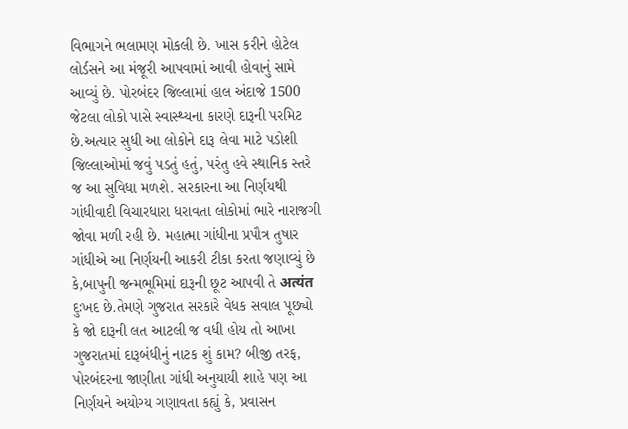વિભાગને ભલામણ મોકલી છે. ખાસ કરીને હોટેલ લોર્ડસને આ મંજૂરી આપવામાં આવી હોવાનું સામે આવ્યું છે. પોરબંદર જિલ્લામાં હાલ અંદાજે 1500 જેટલા લોકો પાસે સ્વાસ્થ્યના કારણે દારૂની પરમિટ છે.અત્યાર સુધી આ લોકોને દારૂ લેવા માટે પડોશી જિલ્લાઓમાં જવું પડતું હતું, પરંતુ હવે સ્થાનિક સ્તરે જ આ સુવિધા મળશે. સરકારના આ નિર્ણયથી ગાંધીવાદી વિચારધારા ધરાવતા લોકોમાં ભારે નારાજગી જોવા મળી રહી છે. મહાત્મા ગાંધીના પ્રપૌત્ર તુષાર ગાંધીએ આ નિર્ણયની આકરી ટીકા કરતા જણાવ્યું છે કે,બાપુની જન્મભૂમિમાં દારૂની છૂટ આપવી તે अत्यंत દુઃખદ છે.તેમણે ગુજરાત સરકારે વેધક સવાલ પૂછ્યો કે જો દારૂની લત આટલી જ વધી હોય તો આખા ગુજરાતમાં દારૂબંધીનું નાટક શું કામ? બીજી તરફ, પોરબંદરના જાણીતા ગાંધી અનુયાયી શાહે પણ આ નિર્ણયને અયોગ્ય ગણાવતા કહ્યું કે, પ્રવાસન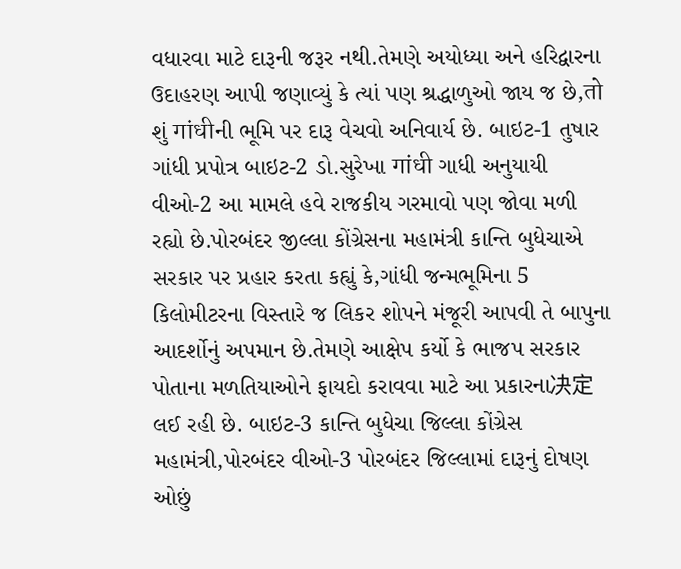વધારવા માટે દારૂની જરૂર નથી.તેમણે અયોધ્યા અને હરિદ્વારના ઉદાહરણ આપી જણાવ્યું કે ત્યાં પણ શ્રદ્ધાળુઓ જાય જ છે,तो શું गांधीની ભૂમિ પર દારૂ વેચવો અનિવાર્ય છે. બાઇટ-1 તુષાર ગાંધી પ્રપોત્ર બાઇટ-2 ડો.સુરેખા गांधी ગાધી અનુયાયી વીઓ-2 આ મામલે હવે રાજકીય ગરમાવો પણ જોવા મળી રહ્યો છે.પોરબંદર જીલ્લા કોંગ્રેસના મહામંત્રી કાન્તિ બુધેચાએ સરકાર પર પ્રહાર કરતા કહ્યું કે,ગાંધી જન્મભૂમિના 5 કિલોમીટરના વિસ્તારે જ લિકર શોપને મંજૂરી આપવી તે બાપુના આદર્શોનું અપમાન છે.તેમણે આક્ષેપ કર્યો કે ભાજપ સરકાર પોતાના મળતિયાઓને ફાયદો કરાવવા માટે આ પ્રકારના决定 લઈ રહી છે. બાઇટ-3 કાન્તિ બુધેચા જિલ્લા કોંગ્રેસ મહામંત્રી,પોરબંદર વીઓ-3 પોરબંદર જિલ્લામાં દારૂનું દોષણ ઓછું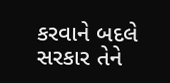કરવાને બદલે સરકાર તેને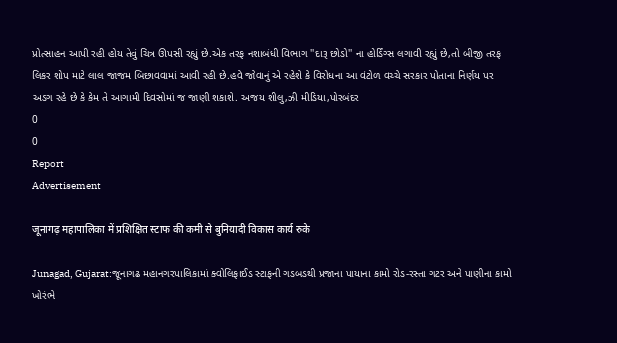પ્રોત્સાહન આપી રહી હોય તેવું ચિત્ર ઊપસી રહ્યું છે.એક તરફ નશાબંધી વિભાગ ''દારૂ છોડો'' ના હોર્ડિંગ્સ લગાવી રહ્યું છે,તો બીજી તરફ લિકર શોપ માટે લાલ જાજમ બિછાવવામાં આવી રહી છે.હવે જોવાનું એ રહેશે કે વિરોધના આ વંટોળ વચ્ચે સરકાર પોતાના નિર્ણય પર અડગ રહે છે કે કેમ તે આગામી દિવસોમાં જ જાણી શકાશે. અજય શીલુ,ઝી મીડિયા,પોરબંદર
0
0
Report
Advertisement

जूनागढ़ महापालिका में प्रशिक्षित स्टाफ की कमी से बुनियादी विकास कार्य रुके

Junagad, Gujarat:જૂનાગઢ મહાનગરપાલિકામાં ક્વોલિફાઈડ સ્ટાફની ગડબડથી પ્રજાના પાયાના કામો રોડ-રસ્તા ગટર અને પાણીના કામો ખોરંભે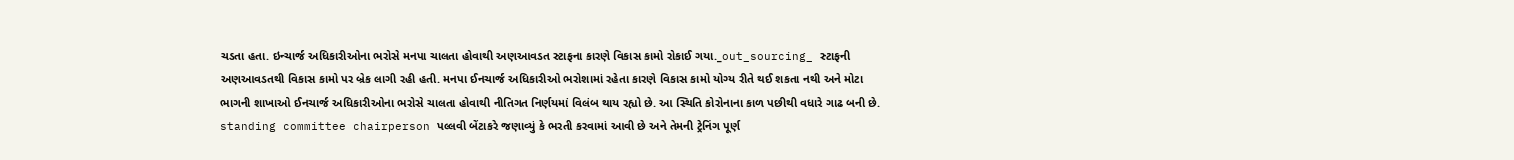ચડતા હતા. ઇન્ચાર્જ અધિકારીઓના ભરોસે મનપા ચાલતા હોવાથી અણઆવડત સ્ટાફના કારણે વિકાસ કામો રોકાઈ ગયા._out_sourcing_ સ્ટાફની અણઆવડતથી વિકાસ કામો પર બ્રેક લાગી રહી હતી. મનપા ઈનચાર્જ અધિકારીઓ ભરોશામાં રહેતા કારણે વિકાસ કામો યોગ્ય રીતે થઈ શકતા નથી અને મોટા ભાગની શાખાઓ ઈનચાર્જ અધિકારીઓના ભરોસે ચાલતા હોવાથી નીતિગત નિર્ણયમાં વિલંબ થાય રહ્યો છે. આ સ્થિતિ કોરોનાના કાળ પછીથી વધારે ગાઢ બની છે. standing committee chairperson પલ્લવી બેંટાકરે જણાવ્યું કે ભરતી કરવામાં આવી છે અને તેમની ટ્રેનિંગ પૂર્ણ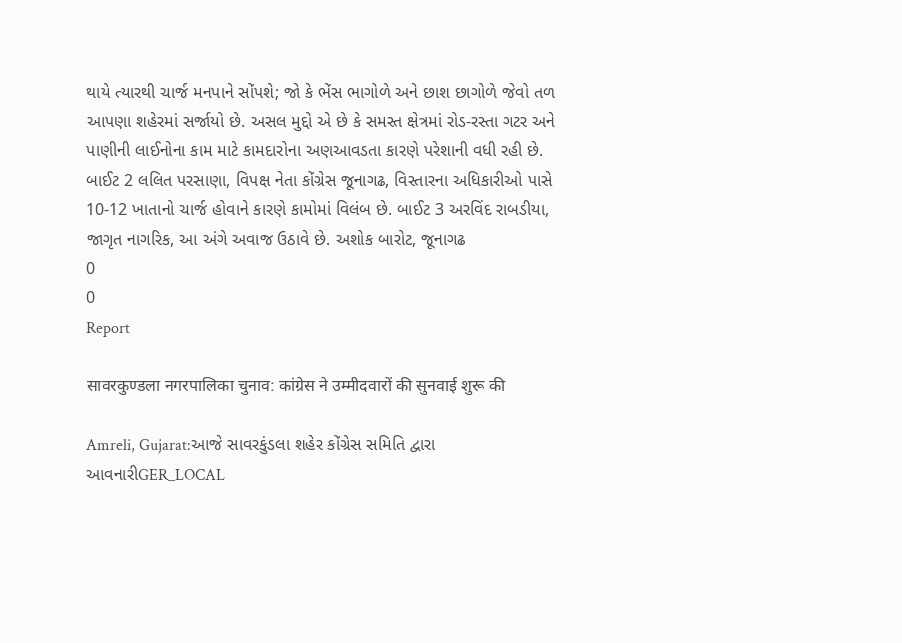થાયે ત્યારથી ચાર્જ મનપાને સોંપશે; જો કે ભેંસ ભાગોળે અને છાશ છાગોળે જેવો તળ આપણા શહેરમાં સર્જાયો છે. અસલ મુદ્દો એ છે કે સમસ્ત ક્ષેત્રમાં રોડ-રસ્તા ગટર અને પાણીની લાઈનોના કામ માટે કામદારોના અણઆવડતા કારણે પરેશાની વધી રહી છે. બાઈટ 2 લલિત પરસાણા, વિપક્ષ નેતા કોંગ્રેસ જૂનાગઢ, વિસ્તારના અધિકારીઓ પાસે 10-12 ખાતાનો ચાર્જ હોવાને કારણે કામોમાં વિલંબ છે. બાઈટ 3 અરવિંદ રાબડીયા, જાગૃત નાગરિક, આ અંગે અવાજ ઉઠાવે છે. અશોક બારોટ, જૂનાગઢ
0
0
Report

सावरकुण्डला नगरपालिका चुनाव: कांग्रेस ने उम्मीदवारों की सुनवाई शुरू की

Amreli, Gujarat:આજે સાવરકુંડલા શહેર કોંગ્રેસ સમિતિ દ્વારા આવનારીGER_LOCAL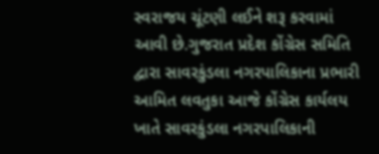સ્વરાજય ચૂંટણી લઈને શરૂ કરવામાં આવી છે.ગુજરાત પ્રદેશ કોંગ્રેસ સમિતિ દ્વારા સાવરકુંડલા નગરપાલિકાના પ્રભારી આમિત લવતુકા આજે કોંગ્રેસ કાર્યલય ખાતે સાવરકુંડલા નગરપાલિકાની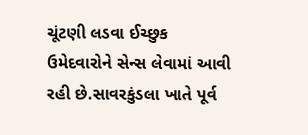ચૂંટણી લડવા ઈચ્છુક ઉમેદવારોને સેન્સ લેવામાં આવી રહી છે.સાવરકુંડલા ખાતે પૂર્વ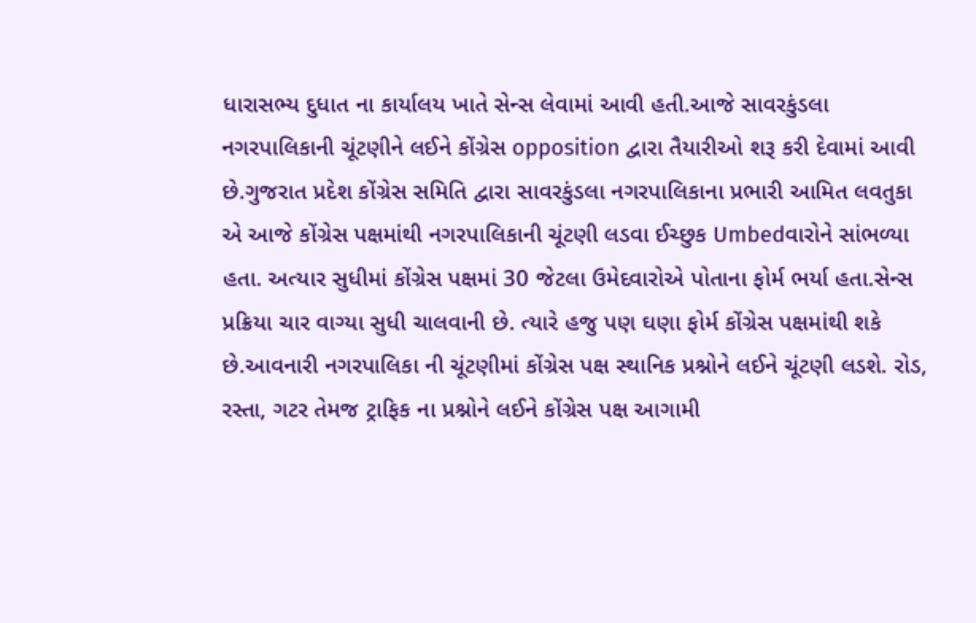ધારાસભ્ય દુધાત ના કાર્યાલય ખાતે સેન્સ લેવામાં આવી હતી.આજે સાવરકુંડલા નગરપાલિકાની ચૂંટણીને લઈને કોંગ્રેસ opposition દ્વારા તૈયારીઓ શરૂ કરી દેવામાં આવી છે.ગુજરાત પ્રદેશ કોંગ્રેસ સમિતિ દ્વારા સાવરકુંડલા નગરપાલિકાના પ્રભારી આમિત લવતુકા એ આજે કોંગ્રેસ પક્ષમાંથી નગરપાલિકાની ચૂંટણી લડવા ઈચ્છુક Umbedવારોને સાંભળ્યા હતા. અત્યાર સુધીમાં કોંગ્રેસ પક્ષમાં 30 જેટલા ઉમેદવારોએ પોતાના ફોર્મ ભર્યા હતા.સેન્સ પ્રક્રિયા ચાર વાગ્યા સુધી ચાલવાની છે. ત્યારે હજુ પણ ઘણા ફોર્મ કોંગ્રેસ પક્ષમાંથી શકે છે.આવનારી નગરપાલિકા ની ચૂંટણીમાં કોંગ્રેસ પક્ષ સ્થાનિક પ્રશ્નોને લઈને ચૂંટણી લડશે. રોડ, રસ્તા, ગટર તેમજ ટ્રાફિક ના પ્રશ્નોને લઈને કોંગ્રેસ પક્ષ આગામી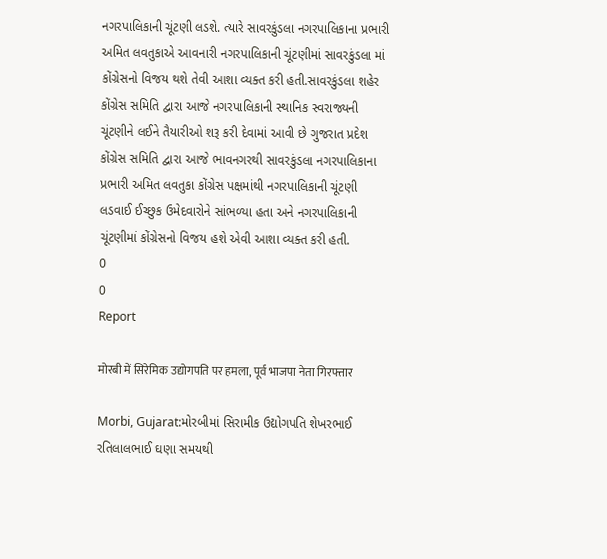નગરપાલિકાની ચૂંટણી લડશે. ત્યારે સાવરકુંડલા નગરપાલિકાના પ્રભારી અમિત લવતુકાએ આવનારી નગરપાલિકાની ચૂંટણીમાં સાવરકુંડલા માં કોંગ્રેસનો વિજય થશે તેવી આશા વ્યક્ત કરી હતી.સાવરકુંડલા શહેર કોંગ્રેસ સમિતિ દ્વારા આજે નગરપાલિકાની સ્થાનિક સ્વરાજ્યની ચૂંટણીને લઈને તૈયારીઓ શરૂ કરી દેવામાં આવી છે ગુજરાત પ્રદેશ કોંગ્રેસ સમિતિ દ્વારા આજે ભાવનગરથી સાવરકુંડલા નગરપાલિકાના પ્રભારી અમિત લવતુકા કોંગ્રેસ પક્ષમાંથી નગરપાલિકાની ચૂંટણી લડવાઈ ઈચ્છુક ઉમેદવારોને સાંભળ્યા હતા અને નગરપાલિકાની ચૂંટણીમાં કોંગ્રેસનો વિજય હશે એવી આશા વ્યક્ત કરી હતી.
0
0
Report

मोरबी में सिरेमिक उद्योगपति पर हमला, पूर्व भाजपा नेता गिरफ्तार

Morbi, Gujarat:મોરબીમાં સિરામીક ઉદ્યોગપતિ શેખરભાઈ રતિલાલભાઈ ઘણા સમયથી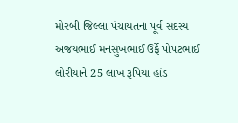મોરબી જિલ્લા પંચાયતના પૂર્વ સદસ્ય અજયભાઈ મનસુખભાઈ ઉર્ફે પોપટભાઈ લોરીયાને 25 લાખ રૂપિયા હાંડ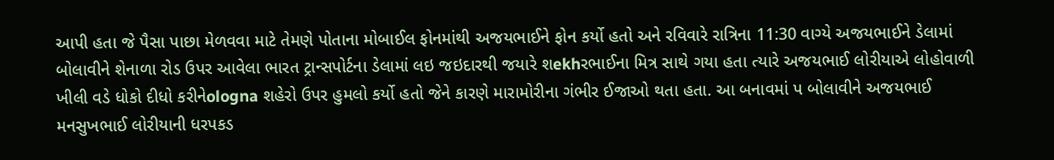આપી હતા જે પૈસા પાછા મેળવવા માટે તેમણે પોતાના મોબાઈલ ફોનમાંથી અજયભાઈને ફોન કર્યો હતો અને રવિવારે રાત્રિના 11:30 વાગ્યે અજયભાઈને ડેલામાં બોલાવીને શેનાળા રોડ ઉપર આવેલા ભારત ટ્રાન્સપોર્ટના ડેલામાં લઇ જઇદારથી જયારે શekhરભાઈના મિત્ર સાથે ગયા હતા ત્યારે અજયભાઈ લોરીયાએ લોહોવાળી ખીલી વડે ધોકો દીધો કરીનેologna શહેરો ઉપર હુમલો કર્યો હતો જેને કારણે મારામોરીના ગંભીર ઈજાઓ થતા હતા. આ બનાવમાં પ બોલાવીને અજયભાઈ મનસુખભાઈ લોરીયાની ધરપકડ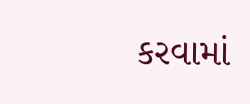કરવામાં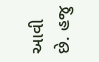આવી છે. હજુ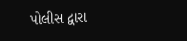પોલીસ દ્વારા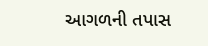આગળની તપાસ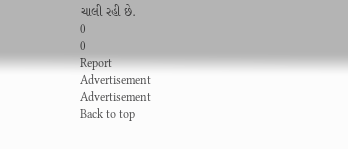ચાલી રહી છે.
0
0
Report
Advertisement
Advertisement
Back to top